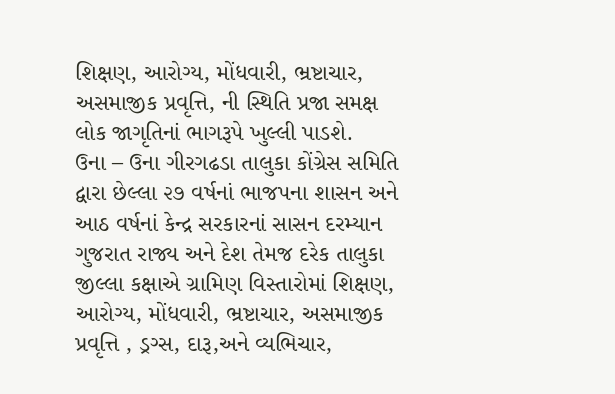શિક્ષણ, આરોગ્ય, મોંધવારી, ભ્રષ્ટાચાર, અસમાજીક પ્રવૃત્તિ, ની સ્થિતિ પ્રજા સમક્ષ લોક જાગૃતિનાં ભાગરૂપે ખુલ્લી પાડશે.
ઉના – ઉના ગીરગઢડા તાલુકા કોંગ્રેસ સમિતિ દ્વારા છેલ્લા ૨૭ વર્ષનાં ભાજપના શાસન અને આઠ વર્ષનાં કેન્દ્ર સરકારનાં સાસન દરમ્યાન ગુજરાત રાજ્ય અને દેશ તેમજ દરેક તાલુકા જીલ્લા કક્ષાએ ગ્રામિણ વિસ્તારોમાં શિક્ષણ, આરોગ્ય, મોંધવારી, ભ્રષ્ટાચાર, અસમાજીક પ્રવૃત્તિ , ડ્રગ્સ, દારૂ,અને વ્યભિચાર,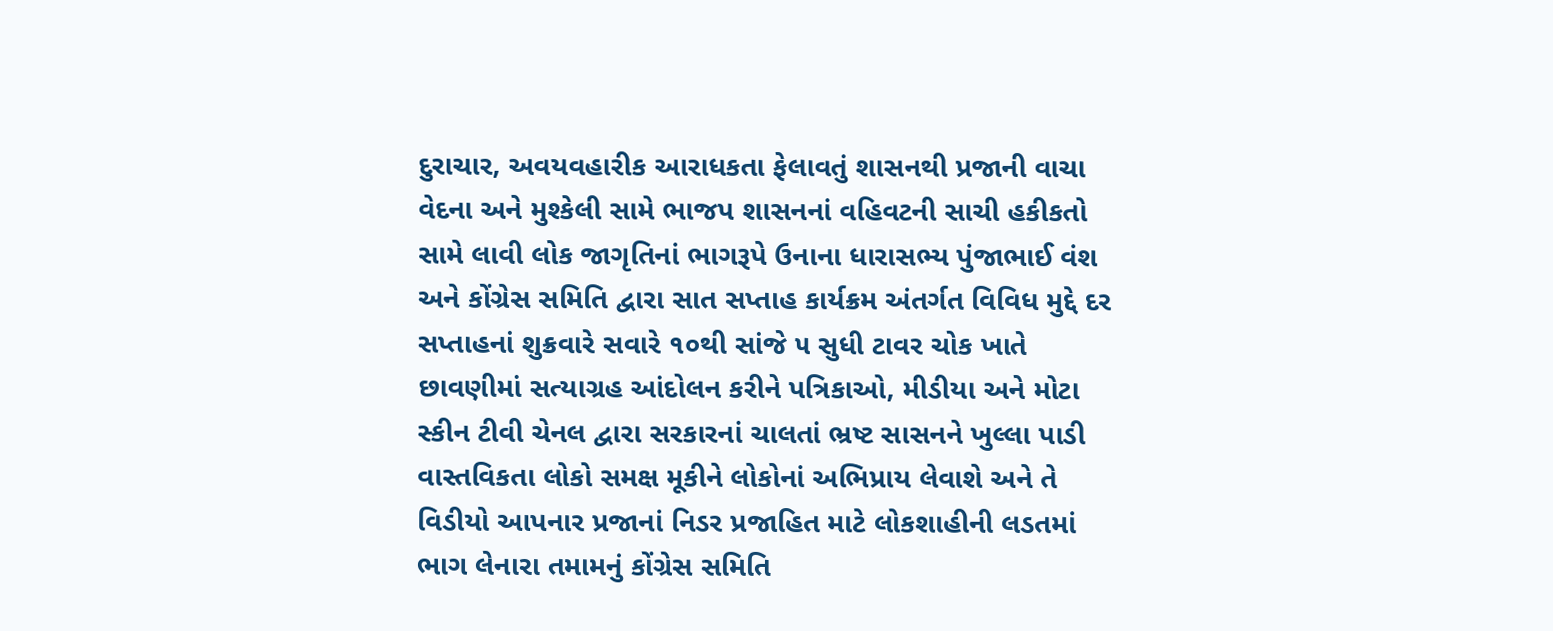દુરાચાર, અવયવહારીક આરાધકતા ફેલાવતું શાસનથી પ્રજાની વાચા વેદના અને મુશ્કેલી સામે ભાજપ શાસનનાં વહિવટની સાચી હકીકતો સામે લાવી લોક જાગૃતિનાં ભાગરૂપે ઉનાના ધારાસભ્ય પુંજાભાઈ વંશ અને કોંગ્રેસ સમિતિ દ્વારા સાત સપ્તાહ કાર્યક્રમ અંતર્ગત વિવિધ મુદ્દે દર સપ્તાહનાં શુક્રવારે સવારે ૧૦થી સાંજે ૫ સુધી ટાવર ચોક ખાતે છાવણીમાં સત્યાગ્રહ આંદોલન કરીને પત્રિકાઓ, મીડીયા અને મોટા સ્કીન ટીવી ચેનલ દ્વારા સરકારનાં ચાલતાં ભ્રષ્ટ સાસનને ખુલ્લા પાડી વાસ્તવિકતા લોકો સમક્ષ મૂકીને લોકોનાં અભિપ્રાય લેવાશે અને તે વિડીયો આપનાર પ્રજાનાં નિડર પ્રજાહિત માટે લોકશાહીની લડતમાં ભાગ લેનારા તમામનું કોંગ્રેસ સમિતિ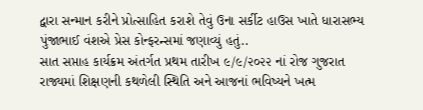દ્વારા સન્માન કરીને પ્રોત્સાહિત કરાશે તેવું ઉના સર્કીટ હાઉસ ખાતે ધારાસભ્ય પુંજાભાઈ વંશએ પ્રેસ કોન્ફરન્સમાં જણાવ્યું હતું..
સાત સપ્તાહ કાર્યક્રમ અંતર્ગત પ્રથમ તારીખ ૯/૯/૨૦૨૨ નાં રોજ ગુજરાત રાજ્યમાં શિક્ષણની કથળેલી સ્થિતિ અને આજનાં ભવિષ્યને ખત્મ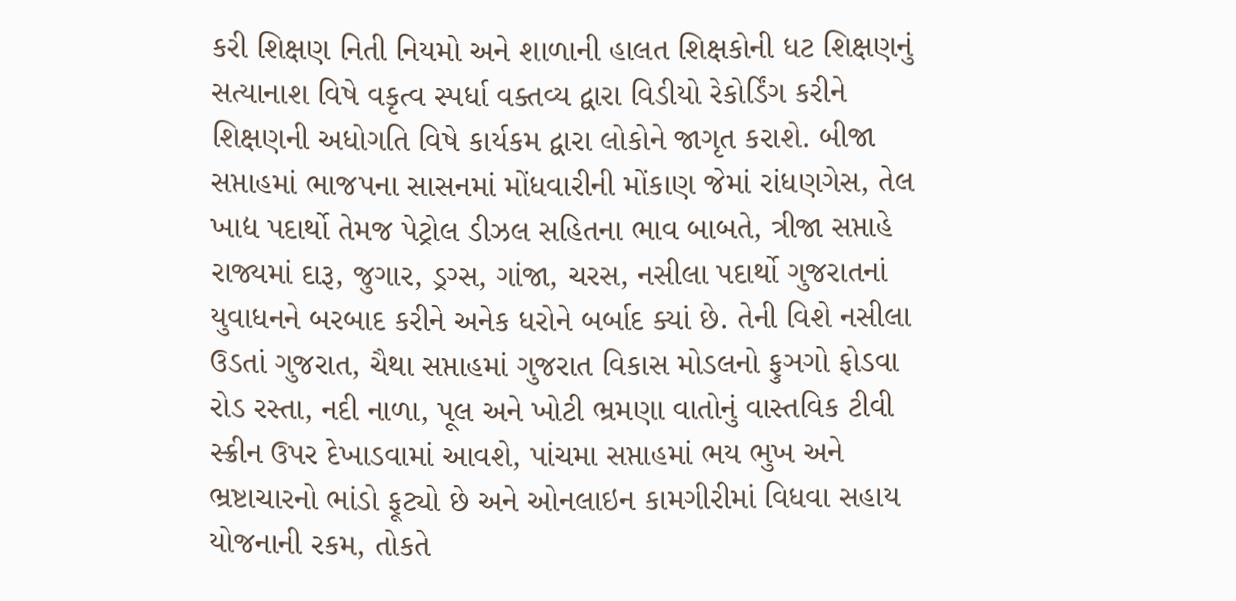કરી શિક્ષણ નિતી નિયમો અને શાળાની હાલત શિક્ષકોની ધટ શિક્ષણનું સત્યાનાશ વિષે વકૃત્વ સ્પર્ધા વક્તવ્ય દ્વારા વિડીયો રેકોર્ડિંગ કરીને શિક્ષણની અધોગતિ વિષે કાર્યકમ દ્વારા લોકોને જાગૃત કરાશે. બીજા સપ્તાહમાં ભાજપના સાસનમાં મોંધવારીની મોંકાણ જેમાં રાંધણગેસ, તેલ ખાદ્ય પદાર્થો તેમજ પેટ્રોલ ડીઝલ સહિતના ભાવ બાબતે, ત્રીજા સપ્તાહે રાજ્યમાં દારૂ, જુગાર, ડ્રગ્સ, ગાંજા, ચરસ, નસીલા પદાર્થો ગુજરાતનાં યુવાધનને બરબાદ કરીને અનેક ધરોને બર્બાદ ક્યાં છે. તેની વિશે નસીલા ઉડતાં ગુજરાત, ચૈથા સપ્તાહમાં ગુજરાત વિકાસ મોડલનો ફુઞગો ફોડવા રોડ રસ્તા, નદી નાળા, પૂલ અને ખોટી ભ્રમણા વાતોનું વાસ્તવિક ટીવી સ્ક્રીન ઉપર દેખાડવામાં આવશે, પાંચમા સપ્તાહમાં ભય ભુખ અને ભ્રષ્ટાચારનો ભાંડો ફૂટ્યો છે અને ઓનલાઇન કામગીરીમાં વિધવા સહાય યોજનાની રકમ, તોકતે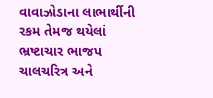વાવાઝોડાના લાભાર્થીની રકમ તેમજ થયેલાં ભ્રષ્ટાચાર ભાજપ ચાલચરિત્ર અને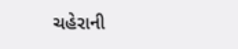ચહેરાની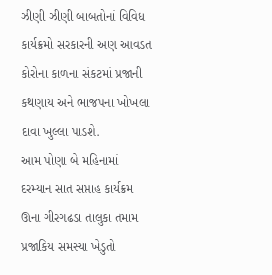ઝીણી ઝીણી બાબતોનાં વિવિધ કાર્યક્રમો સરકારની અણ આવડત કોરોના કાળના સંકટમાં પ્રજાની કથણાય અને ભાજપના ખોખલા દાવા ખુલ્લા પાડશે.
આમ પોણા બે મહિનામાં દરમ્યાન સાત સપ્તાહ કાર્યક્રમ ઊના ગીરગઢડા તાલુકા તમામ પ્રજાકિય સમસ્યા ખેડુતો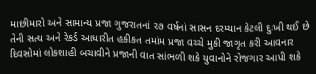માછીમારો અને સામાન્ય પ્રજા ગુજરાતનાં ૨૭ વર્ષનાં સાસન દરમ્યાન કેટલી દુઃખી થઈ છે તેની સત્ય અને રેકર્ડ આધારીત હકીકત તમાંમ પ્રજા વચ્ચે મુકી જાગૃત કરી આવનાર દિવસોમાં લોકશાહી બચાવીને પ્રજાની વાત સાંભળી શકે યુવાનોને રોજગાર આપી શકે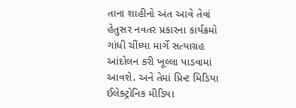તાના શાહીનો અંત આવે તેવાં હેતુસર નવતર પ્રકારના કાર્યક્રમો ગાંધી ચીંધ્યા માર્ગે સત્યાગ્રહ આંદોલન કરી ખૂલ્લા પાડવામાં આવશે. અને તેમાં પ્રિન્ટ મિડિયા ઈલેક્ટ્રોનિક મીડિયા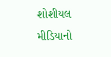શોશીયલ મીડિયાનો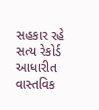સહકાર રહે સત્ય રેકોર્ડ આધારીત વાસ્તવિક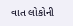વાત લોકોની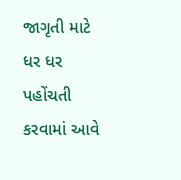જાગૃતી માટે ધર ધર પહોંચતી કરવામાં આવે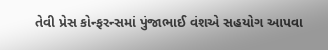તેવી પ્રેસ કોન્ફરન્સમાં પુંજાભાઈ વંશએ સહયોગ આપવા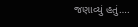જણાવ્યું હતું….